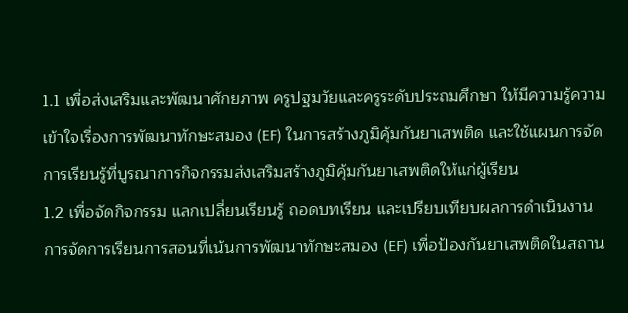1.1 เพื่อส่งเสริมและพัฒนาศักยภาพ ครูปฐมวัยและครูระดับประถมศึกษา ให้มีความรู้ความเข้าใจเรื่องการพัฒนาทักษะสมอง (EF) ในการสร้างภูมิคุ้มกันยาเสพติด และใช้แผนการจัดการเรียนรู้ที่บูรณาการกิจกรรมส่งเสริมสร้างภูมิคุ้มกันยาเสพติดให้แก่ผู้เรียน
1.2 เพื่อจัดกิจกรรม แลกเปลี่ยนเรียนรู้ ถอดบทเรียน และเปรียบเทียบผลการดำเนินงาน การจัดการเรียนการสอนที่เน้นการพัฒนาทักษะสมอง (EF) เพื่อป้องกันยาเสพติดในสถาน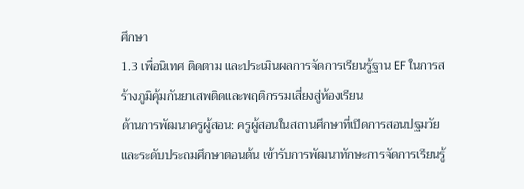ศึกษา
1.3 เพื่อนิเทศ ติดตาม และประเมินผลการจัดการเรียนรู้ฐาน EF ในการสร้างภูมิคุ้มกันยาเสพติดและพฤติกรรมเสี่ยงสู่ห้องเรียน
ด้านการพัฒนาครูผู้สอน: ครูผู้สอนในสถานศึกษาที่เปิดการสอนปฐมวัยและระดับประถมศึกษาตอนต้น เข้ารับการพัฒนาทักษะการจัดการเรียนรู้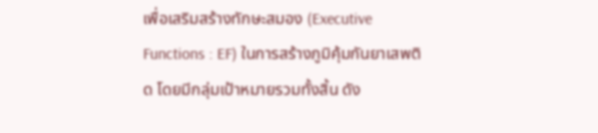เพื่อเสริมสร้างทักษะสมอง (Executive Functions : EF) ในการสร้างภูมิคุ้มกันยาเสพติด โดยมีกลุ่มเป้าหมายรวมทั้งสิ้น ดัง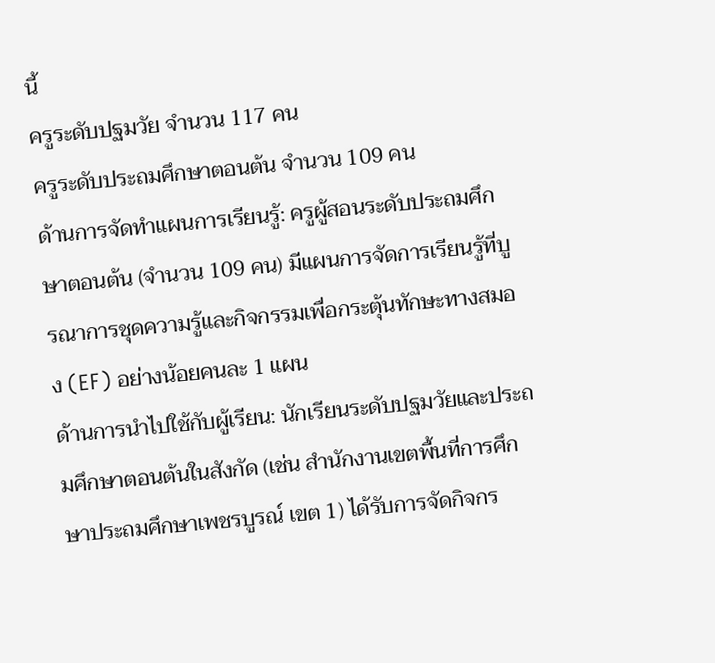นี้
ครูระดับปฐมวัย จำนวน 117 คน
ครูระดับประถมศึกษาตอนต้น จำนวน 109 คน
ด้านการจัดทำแผนการเรียนรู้: ครูผู้สอนระดับประถมศึกษาตอนต้น (จำนวน 109 คน) มีแผนการจัดการเรียนรู้ที่บูรณาการชุดความรู้และกิจกรรมเพื่อกระตุ้นทักษะทางสมอง (EF) อย่างน้อยคนละ 1 แผน
ด้านการนำไปใช้กับผู้เรียน: นักเรียนระดับปฐมวัยและประถมศึกษาตอนต้นในสังกัด (เช่น สำนักงานเขตพื้นที่การศึกษาประถมศึกษาเพชรบูรณ์ เขต 1) ได้รับการจัดกิจกร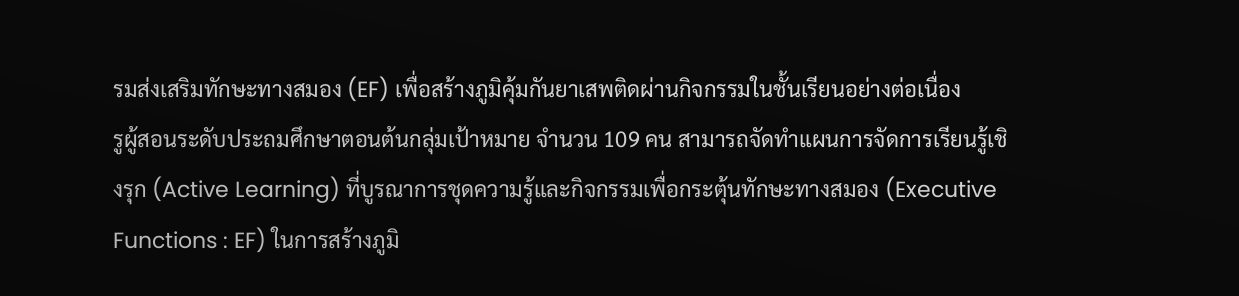รมส่งเสริมทักษะทางสมอง (EF) เพื่อสร้างภูมิคุ้มกันยาเสพติดผ่านกิจกรรมในชั้นเรียนอย่างต่อเนื่อง
รูผู้สอนระดับประถมศึกษาตอนต้นกลุ่มเป้าหมาย จำนวน 109 คน สามารถจัดทำแผนการจัดการเรียนรู้เชิงรุก (Active Learning) ที่บูรณาการชุดความรู้และกิจกรรมเพื่อกระตุ้นทักษะทางสมอง (Executive Functions : EF) ในการสร้างภูมิ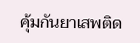คุ้มกันยาเสพติด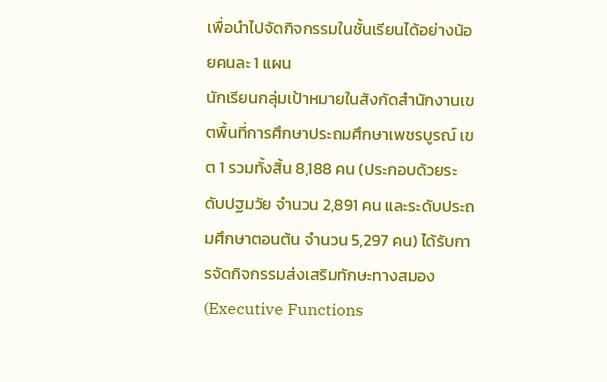เพื่อนำไปจัดกิจกรรมในชั้นเรียนได้อย่างน้อยคนละ 1 แผน
นักเรียนกลุ่มเป้าหมายในสังกัดสำนักงานเขตพื้นที่การศึกษาประถมศึกษาเพชรบูรณ์ เขต 1 รวมทั้งสิ้น 8,188 คน (ประกอบด้วยระดับปฐมวัย จำนวน 2,891 คน และระดับประถมศึกษาตอนต้น จำนวน 5,297 คน) ได้รับการจัดกิจกรรมส่งเสริมทักษะทางสมอง (Executive Functions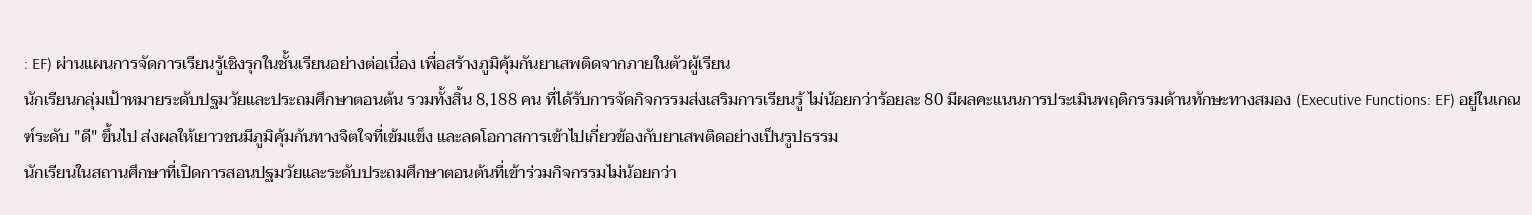: EF) ผ่านแผนการจัดการเรียนรู้เชิงรุกในชั้นเรียนอย่างต่อเนื่อง เพื่อสร้างภูมิคุ้มกันยาเสพติดจากภายในตัวผู้เรียน
นักเรียนกลุ่มเป้าหมายระดับปฐมวัยและประถมศึกษาตอนต้น รวมทั้งสิ้น 8,188 คน ที่ได้รับการจัดกิจกรรมส่งเสริมการเรียนรู้ ไม่น้อยกว่าร้อยละ 80 มีผลคะแนนการประเมินพฤติกรรมด้านทักษะทางสมอง (Executive Functions: EF) อยู่ในเกณฑ์ระดับ "ดี" ขึ้นไป ส่งผลให้เยาวชนมีภูมิคุ้มกันทางจิตใจที่เข้มแข็ง และลดโอกาสการเข้าไปเกี่ยวข้องกับยาเสพติดอย่างเป็นรูปธรรม
นักเรียนในสถานศึกษาที่เปิดการสอนปฐมวัยและระดับประถมศึกษาตอนต้นที่เข้าร่วมกิจกรรมไม่น้อยกว่า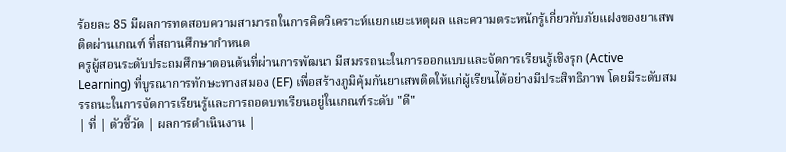ร้อยละ 85 มีผลการทดสอบความสามารถในการคิดวิเคราะห์แยกแยะเหตุผล และความตระหนักรู้เกี่ยวกับภัยแฝงของยาเสพติดผ่านเกณฑ์ ที่สถานศึกษากำหนด
ครูผู้สอนระดับประถมศึกษาตอนต้นที่ผ่านการพัฒนา มีสมรรถนะในการออกแบบและจัดการเรียนรู้เชิงรุก (Active Learning) ที่บูรณาการทักษะทางสมอง (EF) เพื่อสร้างภูมิคุ้มกันยาเสพติดให้แก่ผู้เรียนได้อย่างมีประสิทธิภาพ โดยมีระดับสมรรถนะในการจัดการเรียนรู้และการถอดบทเรียนอยู่ในเกณฑ์ระดับ "ดี"
| ที่ | ตัวชี้วัด | ผลการดำเนินงาน |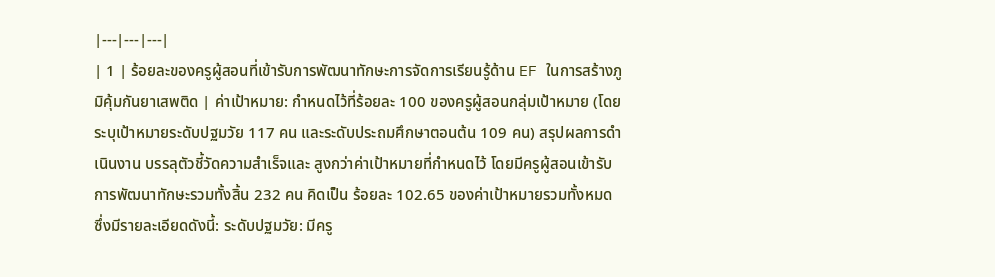|---|---|---|
| 1 | ร้อยละของครูผู้สอนที่เข้ารับการพัฒนาทักษะการจัดการเรียนรู้ด้าน EF ในการสร้างภูมิคุ้มกันยาเสพติด | ค่าเป้าหมาย: กำหนดไว้ที่ร้อยละ 100 ของครูผู้สอนกลุ่มเป้าหมาย (โดยระบุเป้าหมายระดับปฐมวัย 117 คน และระดับประถมศึกษาตอนต้น 109 คน) สรุปผลการดำเนินงาน บรรลุตัวชี้วัดความสำเร็จและ สูงกว่าค่าเป้าหมายที่กำหนดไว้ โดยมีครูผู้สอนเข้ารับการพัฒนาทักษะรวมทั้งสิ้น 232 คน คิดเป็น ร้อยละ 102.65 ของค่าเป้าหมายรวมทั้งหมด ซึ่งมีรายละเอียดดังนี้: ระดับปฐมวัย: มีครู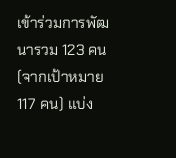เข้าร่วมการพัฒนารวม 123 คน (จากเป้าหมาย 117 คน) แบ่ง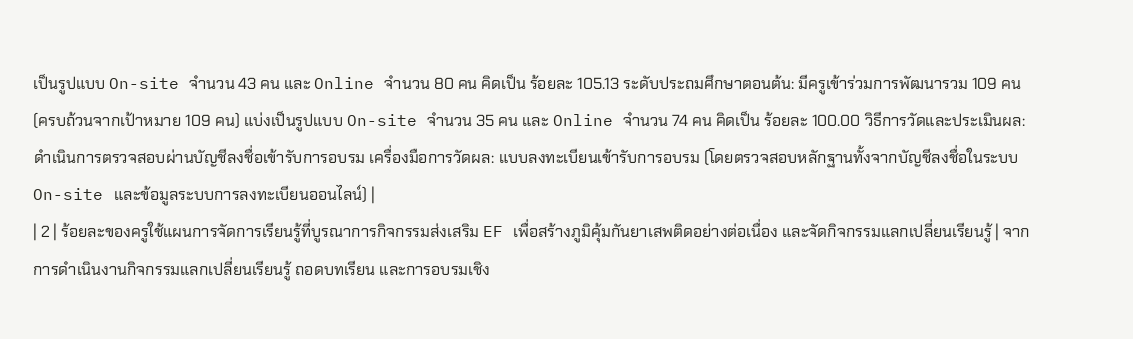เป็นรูปแบบ On-site จำนวน 43 คน และ Online จำนวน 80 คน คิดเป็น ร้อยละ 105.13 ระดับประถมศึกษาตอนต้น: มีครูเข้าร่วมการพัฒนารวม 109 คน (ครบถ้วนจากเป้าหมาย 109 คน) แบ่งเป็นรูปแบบ On-site จำนวน 35 คน และ Online จำนวน 74 คน คิดเป็น ร้อยละ 100.00 วิธีการวัดและประเมินผล: ดำเนินการตรวจสอบผ่านบัญชีลงชื่อเข้ารับการอบรม เครื่องมือการวัดผล: แบบลงทะเบียนเข้ารับการอบรม (โดยตรวจสอบหลักฐานทั้งจากบัญชีลงชื่อในระบบ On-site และข้อมูลระบบการลงทะเบียนออนไลน์) |
| 2 | ร้อยละของครูใช้แผนการจัดการเรียนรู้ที่บูรณาการกิจกรรมส่งเสริม EF เพื่อสร้างภูมิคุ้มกันยาเสพติดอย่างต่อเนื่อง และจัดกิจกรรมแลกเปลี่ยนเรียนรู้ | จากการดำเนินงานกิจกรรมแลกเปลี่ยนเรียนรู้ ถอดบทเรียน และการอบรมเชิง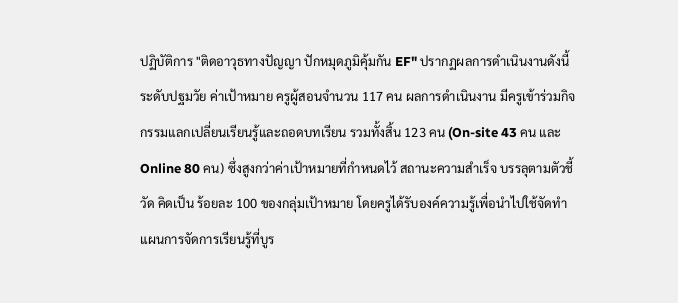ปฏิบัติการ "ติดอาวุธทางปัญญา ปักหมุดภูมิคุ้มกัน EF" ปรากฏผลการดำเนินงานดังนี้ ระดับปฐมวัย ค่าเป้าหมาย ครูผู้สอนจำนวน 117 คน ผลการดำเนินงาน มีครูเข้าร่วมกิจกรรมแลกเปลี่ยนเรียนรู้และถอดบทเรียน รวมทั้งสิ้น 123 คน (On-site 43 คน และ Online 80 คน) ซึ่งสูงกว่าค่าเป้าหมายที่กำหนดไว้ สถานะความสำเร็จ บรรลุตามตัวชี้วัด คิดเป็น ร้อยละ 100 ของกลุ่มเป้าหมาย โดยครูได้รับองค์ความรู้เพื่อนำไปใช้จัดทำแผนการจัดการเรียนรู้ที่บูร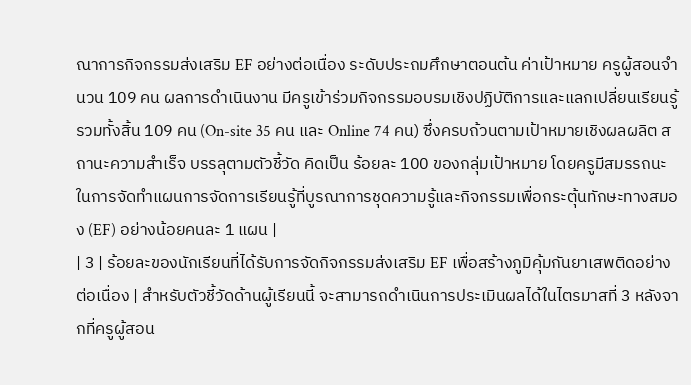ณาการกิจกรรมส่งเสริม EF อย่างต่อเนื่อง ระดับประถมศึกษาตอนต้น ค่าเป้าหมาย ครูผู้สอนจำนวน 109 คน ผลการดำเนินงาน มีครูเข้าร่วมกิจกรรมอบรมเชิงปฏิบัติการและแลกเปลี่ยนเรียนรู้ รวมทั้งสิ้น 109 คน (On-site 35 คน และ Online 74 คน) ซึ่งครบถ้วนตามเป้าหมายเชิงผลผลิต สถานะความสำเร็จ บรรลุตามตัวชี้วัด คิดเป็น ร้อยละ 100 ของกลุ่มเป้าหมาย โดยครูมีสมรรถนะในการจัดทำแผนการจัดการเรียนรู้ที่บูรณาการชุดความรู้และกิจกรรมเพื่อกระตุ้นทักษะทางสมอง (EF) อย่างน้อยคนละ 1 แผน |
| 3 | ร้อยละของนักเรียนที่ได้รับการจัดกิจกรรมส่งเสริม EF เพื่อสร้างภูมิคุ้มกันยาเสพติดอย่างต่อเนื่อง | สำหรับตัวชี้วัดด้านผู้เรียนนี้ จะสามารถดำเนินการประเมินผลได้ในไตรมาสที่ 3 หลังจากที่ครูผู้สอน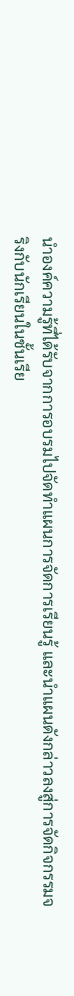นำองค์ความรู้ที่ได้รับจากการอบรมไปจัดทำแผนการจัดการเรียนรู้ และนำแผนดังกล่าวลงสู่การจัดกิจกรรมจริงกับนักเรียนในชั้นเรีย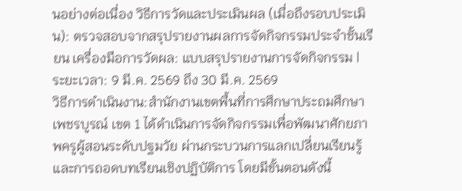นอย่างต่อเนื่อง วิธีการวัดและประเมินผล (เมื่อถึงรอบประเมิน): ตรวจสอบจากสรุปรายงานผลการจัดกิจกรรมประจำชั้นเรียน เครื่องมือการวัดผล: แบบสรุปรายงานการจัดกิจกรรม |
ระยะเวลา: 9 มี.ค. 2569 ถึง 30 มี.ค. 2569
วิธีการดำเนินงาน:สำนักงานเขตพื้นที่การศึกษาประถมศึกษาเพชรบูรณ์ เขต 1 ได้ดำเนินการจัดกิจกรรมเพื่อพัฒนาศักยภาพครูผู้สอนระดับปฐมวัย ผ่านกระบวนการแลกเปลี่ยนเรียนรู้และการถอดบทเรียนเชิงปฏิบัติการ โดยมีขั้นตอนดังนี้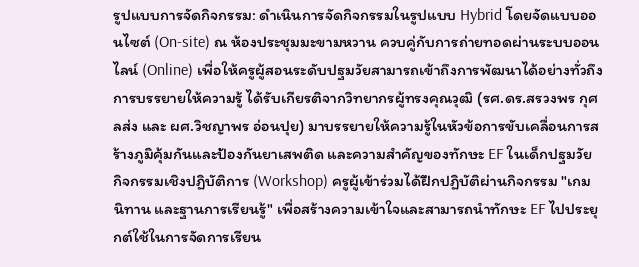รูปแบบการจัดกิจกรรม: ดำเนินการจัดกิจกรรมในรูปแบบ Hybrid โดยจัดแบบออนไซต์ (On-site) ณ ห้องประชุมมะขามหวาน ควบคู่กับการถ่ายทอดผ่านระบบออนไลน์ (Online) เพื่อให้ครูผู้สอนระดับปฐมวัยสามารถเข้าถึงการพัฒนาได้อย่างทั่วถึง
การบรรยายให้ความรู้ ได้รับเกียรติจากวิทยากรผู้ทรงคุณวุฒิ (รศ.ดร.สรวงพร กุศลส่ง และ ผศ.วิชญาพร อ่อนปุย) มาบรรยายให้ความรู้ในหัวข้อการขับเคลื่อนการสร้างภูมิคุ้มกันและป้องกันยาเสพติด และความสำคัญของทักษะ EF ในเด็กปฐมวัย
กิจกรรมเชิงปฏิบัติการ (Workshop) ครูผู้เข้าร่วมได้ฝึกปฏิบัติผ่านกิจกรรม "เกม นิทาน และฐานการเรียนรู้" เพื่อสร้างความเข้าใจและสามารถนำทักษะ EF ไปประยุกต์ใช้ในการจัดการเรียน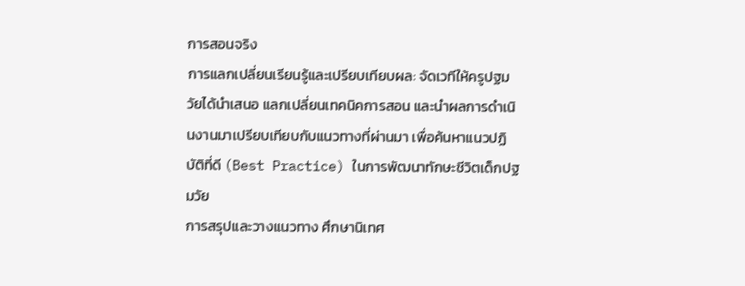การสอนจริง
การแลกเปลี่ยนเรียนรู้และเปรียบเทียบผล: จัดเวทีให้ครูปฐมวัยได้นำเสนอ แลกเปลี่ยนเทคนิคการสอน และนำผลการดำเนินงานมาเปรียบเทียบกับแนวทางที่ผ่านมา เพื่อค้นหาแนวปฏิบัติที่ดี (Best Practice) ในการพัฒนาทักษะชีวิตเด็กปฐมวัย
การสรุปและวางแนวทาง ศึกษานิเทศ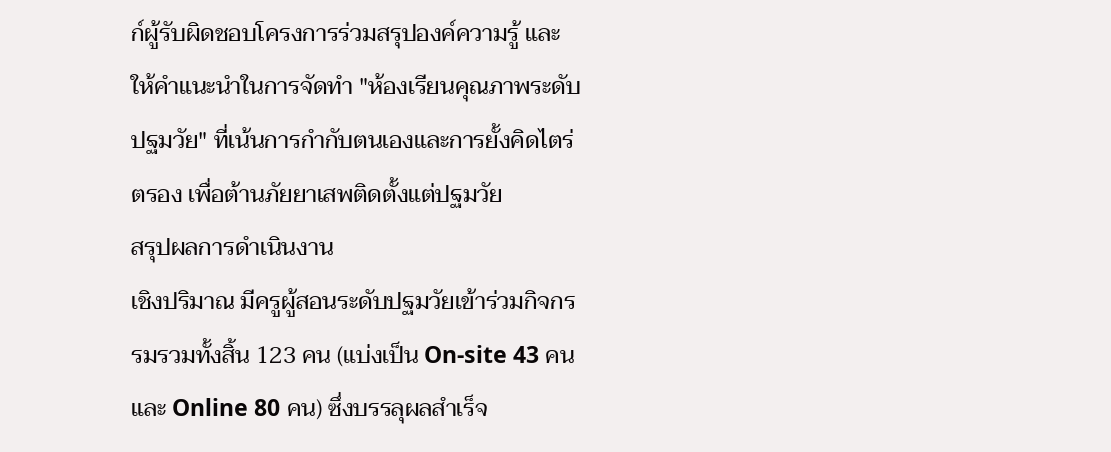ก์ผู้รับผิดชอบโครงการร่วมสรุปองค์ความรู้ และให้คำแนะนำในการจัดทำ "ห้องเรียนคุณภาพระดับปฐมวัย" ที่เน้นการกำกับตนเองและการยั้งคิดไตร่ตรอง เพื่อต้านภัยยาเสพติดตั้งแต่ปฐมวัย
สรุปผลการดำเนินงาน
เชิงปริมาณ มีครูผู้สอนระดับปฐมวัยเข้าร่วมกิจกรรมรวมทั้งสิ้น 123 คน (แบ่งเป็น On-site 43 คน และ Online 80 คน) ซึ่งบรรลุผลสำเร็จ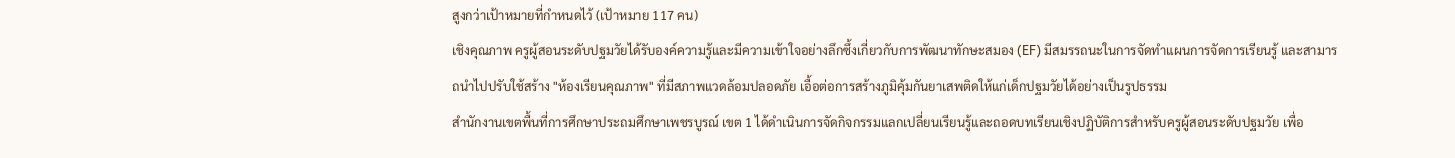สูงกว่าเป้าหมายที่กำหนดไว้ (เป้าหมาย 117 คน)
เชิงคุณภาพ ครูผู้สอนระดับปฐมวัยได้รับองค์ความรู้และมีความเข้าใจอย่างลึกซึ้งเกี่ยวกับการพัฒนาทักษะสมอง (EF) มีสมรรถนะในการจัดทำแผนการจัดการเรียนรู้ และสามารถนำไปปรับใช้สร้าง "ห้องเรียนคุณภาพ" ที่มีสภาพแวดล้อมปลอดภัย เอื้อต่อการสร้างภูมิคุ้มกันยาเสพติดให้แก่เด็กปฐมวัยได้อย่างเป็นรูปธรรม
สำนักงานเขตพื้นที่การศึกษาประถมศึกษาเพชรบูรณ์ เขต 1 ได้ดำเนินการจัดกิจกรรมแลกเปลี่ยนเรียนรู้และถอดบทเรียนเชิงปฏิบัติการสำหรับครูผู้สอนระดับปฐมวัย เพื่อ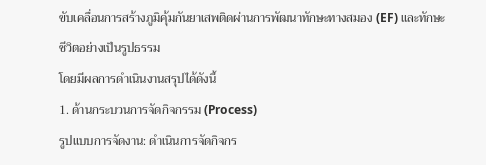ขับเคลื่อนการสร้างภูมิคุ้มกันยาเสพติดผ่านการพัฒนาทักษะทางสมอง (EF) และทักษะชีวิตอย่างเป็นรูปธรรม
โดยมีผลการดำเนินงานสรุปได้ดังนี้
1. ด้านกระบวนการจัดกิจกรรม (Process)
รูปแบบการจัดงาน: ดำเนินการจัดกิจกร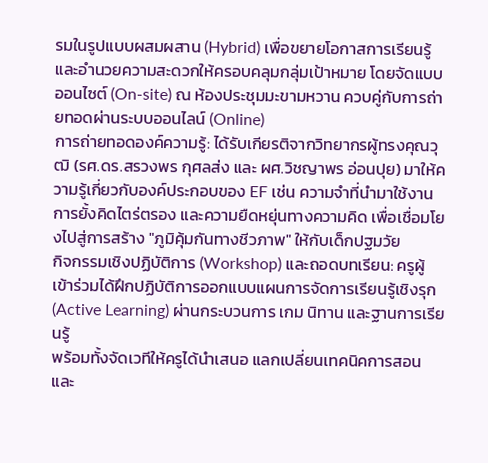รมในรูปแบบผสมผสาน (Hybrid) เพื่อขยายโอกาสการเรียนรู้และอำนวยความสะดวกให้ครอบคลุมกลุ่มเป้าหมาย โดยจัดแบบออนไซต์ (On-site) ณ ห้องประชุมมะขามหวาน ควบคู่กับการถ่ายทอดผ่านระบบออนไลน์ (Online)
การถ่ายทอดองค์ความรู้: ได้รับเกียรติจากวิทยากรผู้ทรงคุณวุฒิ (รศ.ดร.สรวงพร กุศลส่ง และ ผศ.วิชญาพร อ่อนปุย) มาให้ความรู้เกี่ยวกับองค์ประกอบของ EF เช่น ความจำที่นำมาใช้งาน การยั้งคิดไตร่ตรอง และความยืดหยุ่นทางความคิด เพื่อเชื่อมโยงไปสู่การสร้าง "ภูมิคุ้มกันทางชีวภาพ" ให้กับเด็กปฐมวัย
กิจกรรมเชิงปฏิบัติการ (Workshop) และถอดบทเรียน: ครูผู้เข้าร่วมได้ฝึกปฏิบัติการออกแบบแผนการจัดการเรียนรู้เชิงรุก (Active Learning) ผ่านกระบวนการ เกม นิทาน และฐานการเรียนรู้
พร้อมทั้งจัดเวทีให้ครูได้นำเสนอ แลกเปลี่ยนเทคนิคการสอน และ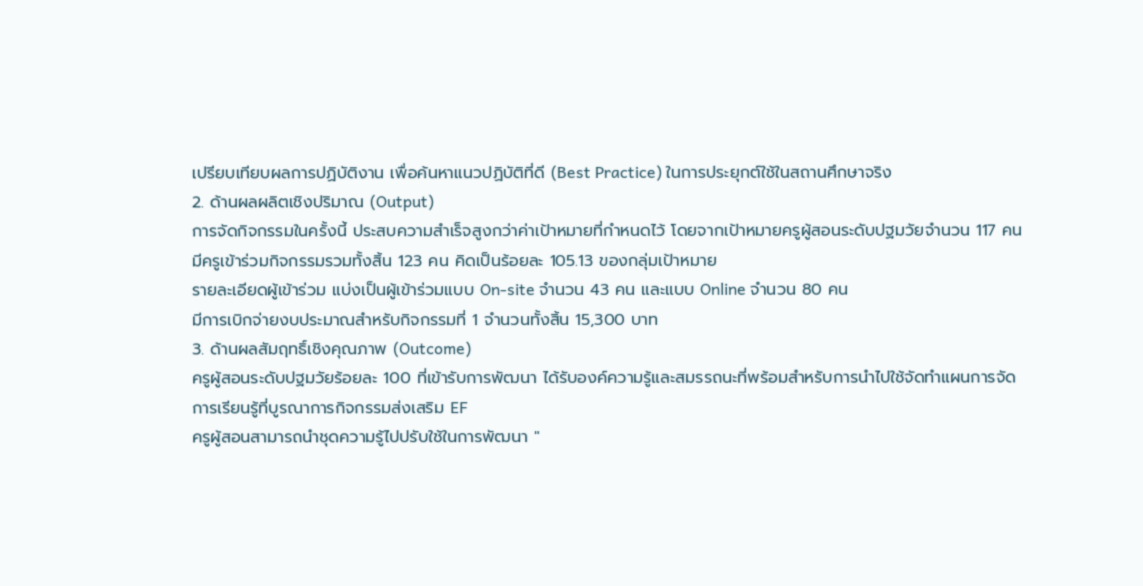เปรียบเทียบผลการปฏิบัติงาน เพื่อค้นหาแนวปฏิบัติที่ดี (Best Practice) ในการประยุกต์ใช้ในสถานศึกษาจริง
2. ด้านผลผลิตเชิงปริมาณ (Output)
การจัดกิจกรรมในครั้งนี้ ประสบความสำเร็จสูงกว่าค่าเป้าหมายที่กำหนดไว้ โดยจากเป้าหมายครูผู้สอนระดับปฐมวัยจำนวน 117 คน มีครูเข้าร่วมกิจกรรมรวมทั้งสิ้น 123 คน คิดเป็นร้อยละ 105.13 ของกลุ่มเป้าหมาย
รายละเอียดผู้เข้าร่วม แบ่งเป็นผู้เข้าร่วมแบบ On-site จำนวน 43 คน และแบบ Online จำนวน 80 คน
มีการเบิกจ่ายงบประมาณสำหรับกิจกรรมที่ 1 จำนวนทั้งสิ้น 15,300 บาท
3. ด้านผลสัมฤทธิ์เชิงคุณภาพ (Outcome)
ครูผู้สอนระดับปฐมวัยร้อยละ 100 ที่เข้ารับการพัฒนา ได้รับองค์ความรู้และสมรรถนะที่พร้อมสำหรับการนำไปใช้จัดทำแผนการจัดการเรียนรู้ที่บูรณาการกิจกรรมส่งเสริม EF
ครูผู้สอนสามารถนำชุดความรู้ไปปรับใช้ในการพัฒนา "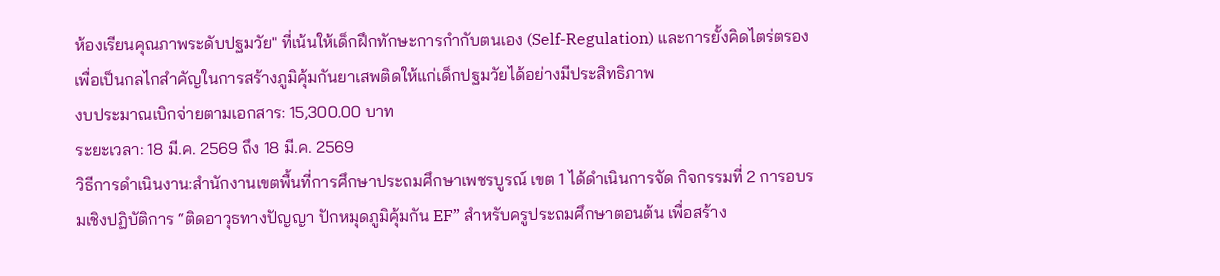ห้องเรียนคุณภาพระดับปฐมวัย" ที่เน้นให้เด็กฝึกทักษะการกำกับตนเอง (Self-Regulation) และการยั้งคิดไตร่ตรอง เพื่อเป็นกลไกสำคัญในการสร้างภูมิคุ้มกันยาเสพติดให้แก่เด็กปฐมวัยได้อย่างมีประสิทธิภาพ
งบประมาณเบิกจ่ายตามเอกสาร: 15,300.00 บาท
ระยะเวลา: 18 มี.ค. 2569 ถึง 18 มี.ค. 2569
วิธีการดำเนินงาน:สำนักงานเขตพื้นที่การศึกษาประถมศึกษาเพชรบูรณ์ เขต 1 ได้ดำเนินการจัด กิจกรรมที่ 2 การอบรมเชิงปฏิบัติการ “ติดอาวุธทางปัญญา ปักหมุดภูมิคุ้มกัน EF” สำหรับครูประถมศึกษาตอนต้น เพื่อสร้าง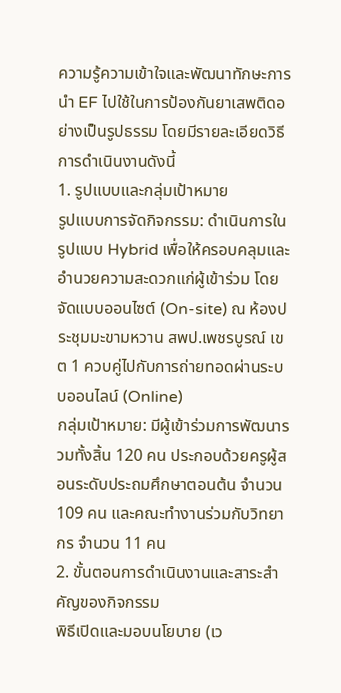ความรู้ความเข้าใจและพัฒนาทักษะการนำ EF ไปใช้ในการป้องกันยาเสพติดอย่างเป็นรูปธรรม โดยมีรายละเอียดวิธีการดำเนินงานดังนี้
1. รูปแบบและกลุ่มเป้าหมาย
รูปแบบการจัดกิจกรรม: ดำเนินการในรูปแบบ Hybrid เพื่อให้ครอบคลุมและอำนวยความสะดวกแก่ผู้เข้าร่วม โดยจัดแบบออนไซต์ (On-site) ณ ห้องประชุมมะขามหวาน สพป.เพชรบูรณ์ เขต 1 ควบคู่ไปกับการถ่ายทอดผ่านระบบออนไลน์ (Online)
กลุ่มเป้าหมาย: มีผู้เข้าร่วมการพัฒนารวมทั้งสิ้น 120 คน ประกอบด้วยครูผู้สอนระดับประถมศึกษาตอนต้น จำนวน 109 คน และคณะทำงานร่วมกับวิทยากร จำนวน 11 คน
2. ขั้นตอนการดำเนินงานและสาระสำคัญของกิจกรรม
พิธีเปิดและมอบนโยบาย (เว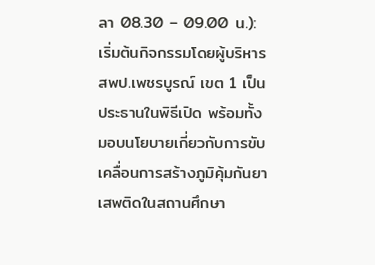ลา 08.30 – 09.00 น.): เริ่มต้นกิจกรรมโดยผู้บริหาร สพป.เพชรบูรณ์ เขต 1 เป็นประธานในพิธีเปิด พร้อมทั้งมอบนโยบายเกี่ยวกับการขับเคลื่อนการสร้างภูมิคุ้มกันยาเสพติดในสถานศึกษา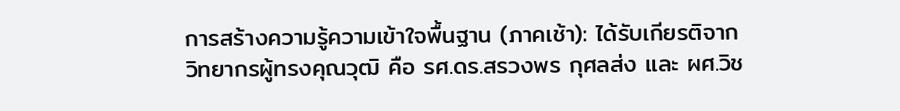การสร้างความรู้ความเข้าใจพื้นฐาน (ภาคเช้า): ได้รับเกียรติจากวิทยากรผู้ทรงคุณวุฒิ คือ รศ.ดร.สรวงพร กุศลส่ง และ ผศ.วิช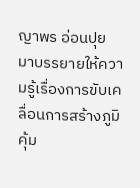ญาพร อ่อนปุย มาบรรยายให้ความรู้เรื่องการขับเคลื่อนการสร้างภูมิคุ้ม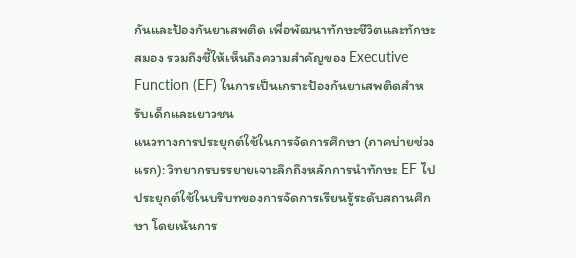กันและป้องกันยาเสพติด เพื่อพัฒนาทักษะชีวิตและทักษะสมอง รวมถึงชี้ให้เห็นถึงความสำคัญของ Executive Function (EF) ในการเป็นเกราะป้องกันยาเสพติดสำหรับเด็กและเยาวชน
แนวทางการประยุกต์ใช้ในการจัดการศึกษา (ภาคบ่ายช่วงแรก): วิทยากรบรรยายเจาะลึกถึงหลักการนำทักษะ EF ไปประยุกต์ใช้ในบริบทของการจัดการเรียนรู้ระดับสถานศึกษา โดยเน้นการ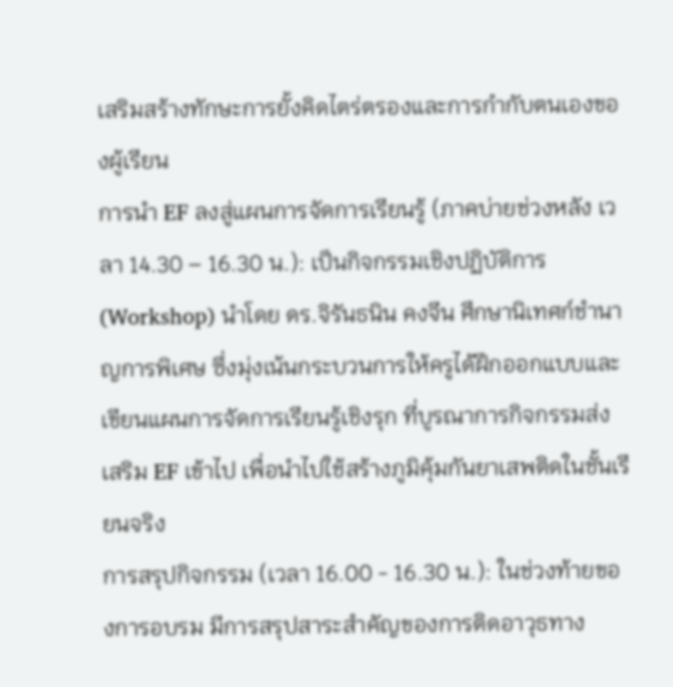เสริมสร้างทักษะการยั้งคิดไตร่ตรองและการกำกับตนเองของผู้เรียน
การนำ EF ลงสู่แผนการจัดการเรียนรู้ (ภาคบ่ายช่วงหลัง เวลา 14.30 – 16.30 น.): เป็นกิจกรรมเชิงปฏิบัติการ (Workshop) นำโดย ดร.จิรันธนิน คงจีน ศึกษานิเทศก์ชำนาญการพิเศษ ซึ่งมุ่งเน้นกระบวนการให้ครูได้ฝึกออกแบบและเขียนแผนการจัดการเรียนรู้เชิงรุก ที่บูรณาการกิจกรรมส่งเสริม EF เข้าไป เพื่อนำไปใช้สร้างภูมิคุ้มกันยาเสพติดในชั้นเรียนจริง
การสรุปกิจกรรม (เวลา 16.00 - 16.30 น.): ในช่วงท้ายของการอบรม มีการสรุปสาระสำคัญของการติดอาวุธทาง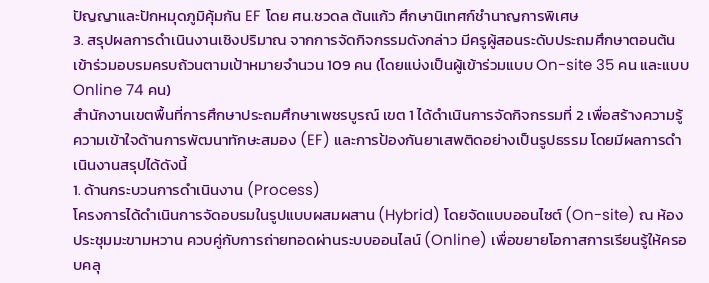ปัญญาและปักหมุดภูมิคุ้มกัน EF โดย ศน.ชวดล ต้นแก้ว ศึกษานิเทศก์ชำนาญการพิเศษ
3. สรุปผลการดำเนินงานเชิงปริมาณ จากการจัดกิจกรรมดังกล่าว มีครูผู้สอนระดับประถมศึกษาตอนต้นเข้าร่วมอบรมครบถ้วนตามเป้าหมายจำนวน 109 คน (โดยแบ่งเป็นผู้เข้าร่วมแบบ On-site 35 คน และแบบ Online 74 คน)
สำนักงานเขตพื้นที่การศึกษาประถมศึกษาเพชรบูรณ์ เขต 1 ได้ดำเนินการจัดกิจกรรมที่ 2 เพื่อสร้างความรู้ความเข้าใจด้านการพัฒนาทักษะสมอง (EF) และการป้องกันยาเสพติดอย่างเป็นรูปธรรม โดยมีผลการดำเนินงานสรุปได้ดังนี้
1. ด้านกระบวนการดำเนินงาน (Process)
โครงการได้ดำเนินการจัดอบรมในรูปแบบผสมผสาน (Hybrid) โดยจัดแบบออนไซต์ (On-site) ณ ห้องประชุมมะขามหวาน ควบคู่กับการถ่ายทอดผ่านระบบออนไลน์ (Online) เพื่อขยายโอกาสการเรียนรู้ให้ครอบคลุ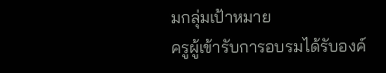มกลุ่มเป้าหมาย
ครูผู้เข้ารับการอบรมได้รับองค์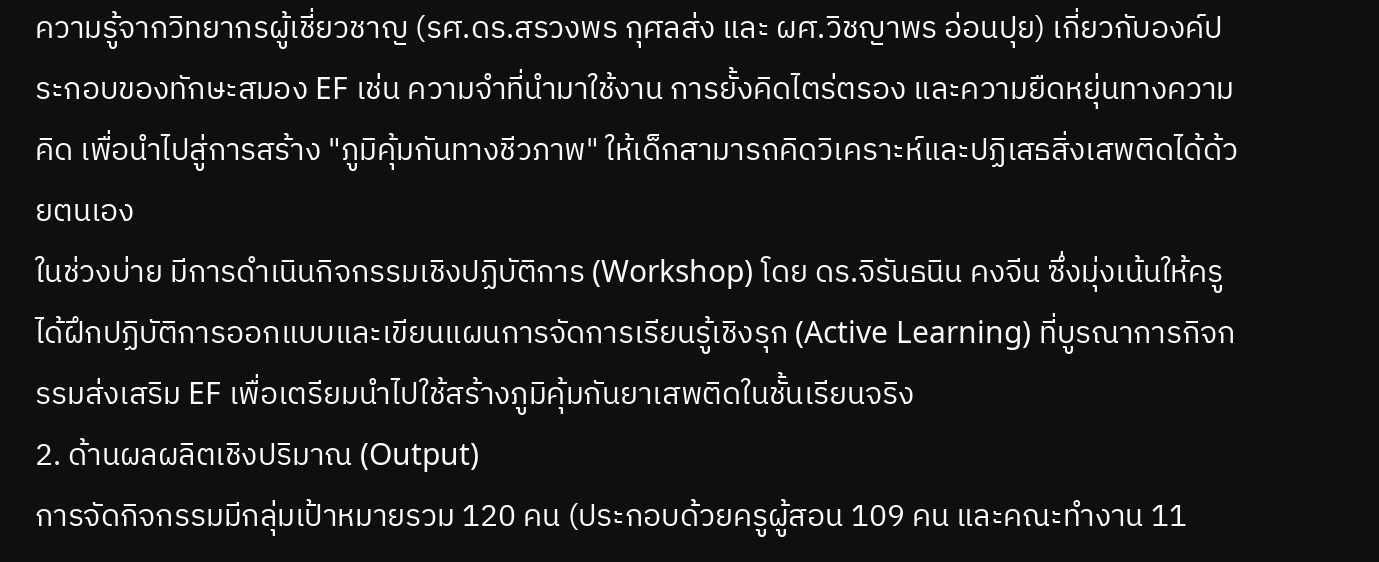ความรู้จากวิทยากรผู้เชี่ยวชาญ (รศ.ดร.สรวงพร กุศลส่ง และ ผศ.วิชญาพร อ่อนปุย) เกี่ยวกับองค์ประกอบของทักษะสมอง EF เช่น ความจำที่นำมาใช้งาน การยั้งคิดไตร่ตรอง และความยืดหยุ่นทางความคิด เพื่อนำไปสู่การสร้าง "ภูมิคุ้มกันทางชีวภาพ" ให้เด็กสามารถคิดวิเคราะห์และปฏิเสธสิ่งเสพติดได้ด้วยตนเอง
ในช่วงบ่าย มีการดำเนินกิจกรรมเชิงปฏิบัติการ (Workshop) โดย ดร.จิรันธนิน คงจีน ซึ่งมุ่งเน้นให้ครูได้ฝึกปฏิบัติการออกแบบและเขียนแผนการจัดการเรียนรู้เชิงรุก (Active Learning) ที่บูรณาการกิจกรรมส่งเสริม EF เพื่อเตรียมนำไปใช้สร้างภูมิคุ้มกันยาเสพติดในชั้นเรียนจริง
2. ด้านผลผลิตเชิงปริมาณ (Output)
การจัดกิจกรรมมีกลุ่มเป้าหมายรวม 120 คน (ประกอบด้วยครูผู้สอน 109 คน และคณะทำงาน 11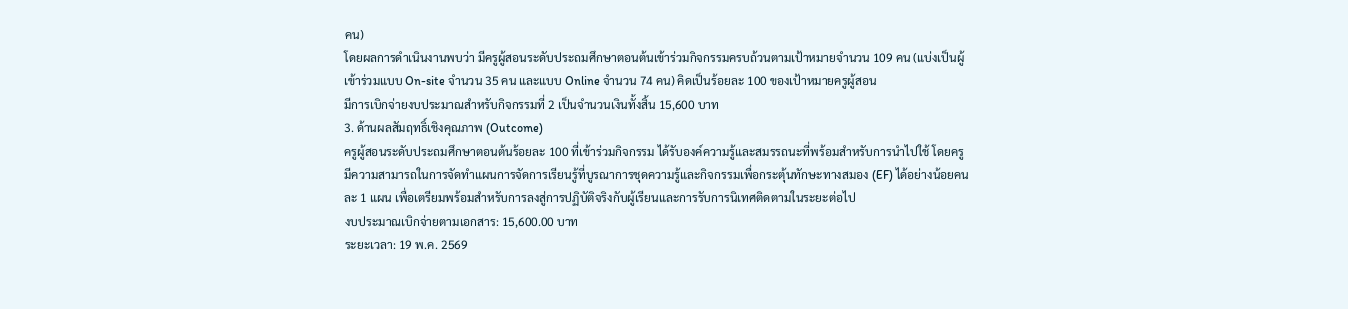คน)
โดยผลการดำเนินงานพบว่า มีครูผู้สอนระดับประถมศึกษาตอนต้นเข้าร่วมกิจกรรมครบถ้วนตามเป้าหมายจำนวน 109 คน (แบ่งเป็นผู้เข้าร่วมแบบ On-site จำนวน 35 คน และแบบ Online จำนวน 74 คน) คิดเป็นร้อยละ 100 ของเป้าหมายครูผู้สอน
มีการเบิกจ่ายงบประมาณสำหรับกิจกรรมที่ 2 เป็นจำนวนเงินทั้งสิ้น 15,600 บาท
3. ด้านผลสัมฤทธิ์เชิงคุณภาพ (Outcome)
ครูผู้สอนระดับประถมศึกษาตอนต้นร้อยละ 100 ที่เข้าร่วมกิจกรรม ได้รับองค์ความรู้และสมรรถนะที่พร้อมสำหรับการนำไปใช้ โดยครูมีความสามารถในการจัดทำแผนการจัดการเรียนรู้ที่บูรณาการชุดความรู้และกิจกรรมเพื่อกระตุ้นทักษะทางสมอง (EF) ได้อย่างน้อยคนละ 1 แผน เพื่อเตรียมพร้อมสำหรับการลงสู่การปฏิบัติจริงกับผู้เรียนและการรับการนิเทศติดตามในระยะต่อไป
งบประมาณเบิกจ่ายตามเอกสาร: 15,600.00 บาท
ระยะเวลา: 19 พ.ค. 2569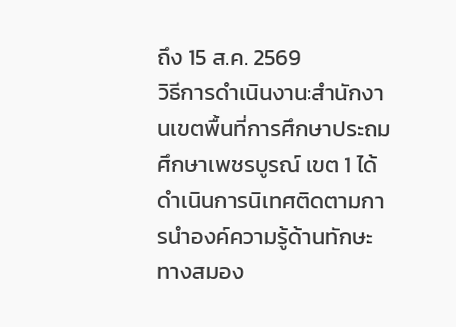ถึง 15 ส.ค. 2569
วิธีการดำเนินงาน:สำนักงานเขตพื้นที่การศึกษาประถมศึกษาเพชรบูรณ์ เขต 1 ได้ดำเนินการนิเทศติดตามการนำองค์ความรู้ด้านทักษะทางสมอง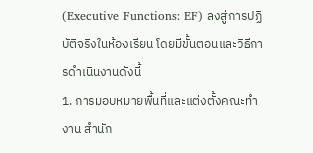(Executive Functions: EF) ลงสู่การปฏิบัติจริงในห้องเรียน โดยมีขั้นตอนและวิธีการดำเนินงานดังนี้
1. การมอบหมายพื้นที่และแต่งตั้งคณะทำงาน สำนัก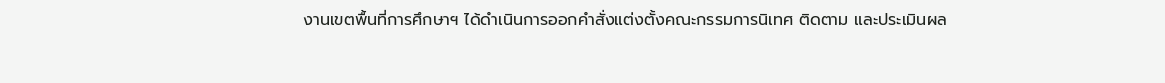งานเขตพื้นที่การศึกษาฯ ได้ดำเนินการออกคำสั่งแต่งตั้งคณะกรรมการนิเทศ ติดตาม และประเมินผล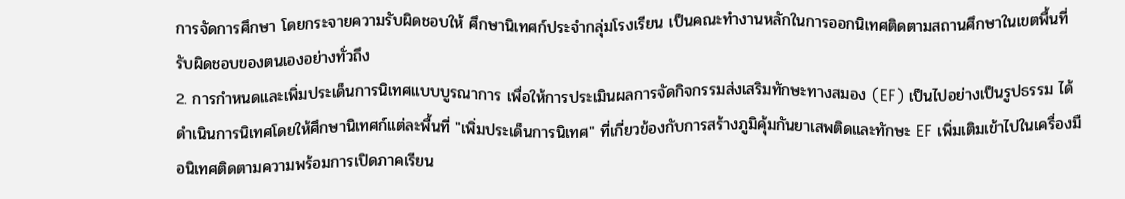การจัดการศึกษา โดยกระจายความรับผิดชอบให้ ศึกษานิเทศก์ประจำกลุ่มโรงเรียน เป็นคณะทำงานหลักในการออกนิเทศติดตามสถานศึกษาในเขตพื้นที่รับผิดชอบของตนเองอย่างทั่วถึง
2. การกำหนดและเพิ่มประเด็นการนิเทศแบบบูรณาการ เพื่อให้การประเมินผลการจัดกิจกรรมส่งเสริมทักษะทางสมอง (EF) เป็นไปอย่างเป็นรูปธรรม ได้ดำเนินการนิเทศโดยให้ศึกษานิเทศก์แต่ละพื้นที่ "เพิ่มประเด็นการนิเทศ" ที่เกี่ยวข้องกับการสร้างภูมิคุ้มกันยาเสพติดและทักษะ EF เพิ่มเติมเข้าไปในเครื่องมือนิเทศติดตามความพร้อมการเปิดภาคเรียน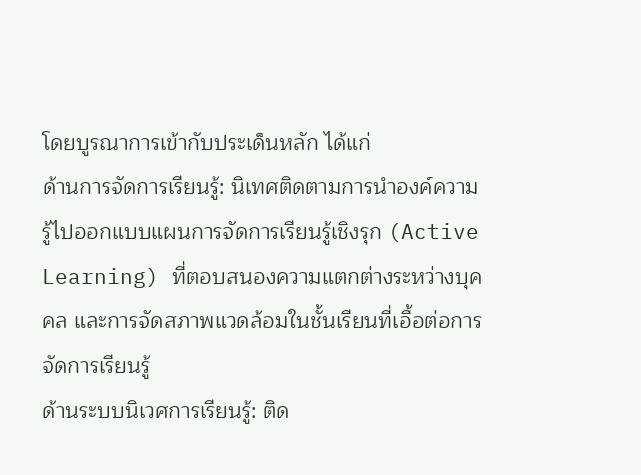โดยบูรณาการเข้ากับประเด็นหลัก ได้แก่
ด้านการจัดการเรียนรู้: นิเทศติดตามการนำองค์ความรู้ไปออกแบบแผนการจัดการเรียนรู้เชิงรุก (Active Learning) ที่ตอบสนองความแตกต่างระหว่างบุคคล และการจัดสภาพแวดล้อมในชั้นเรียนที่เอื้อต่อการจัดการเรียนรู้
ด้านระบบนิเวศการเรียนรู้: ติด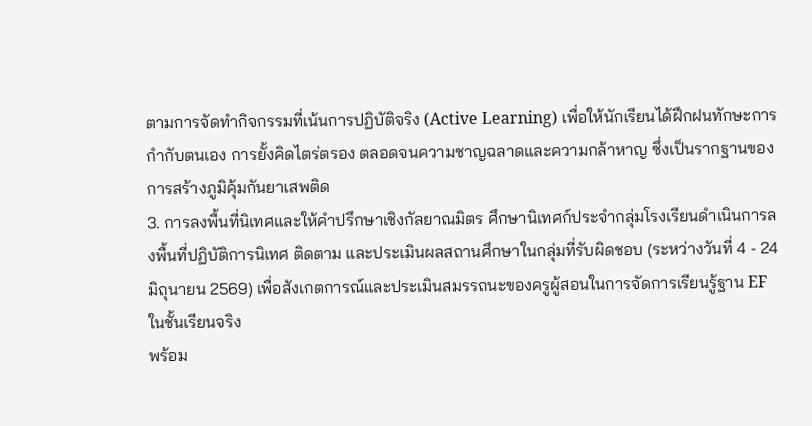ตามการจัดทำกิจกรรมที่เน้นการปฏิบัติจริง (Active Learning) เพื่อให้นักเรียนได้ฝึกฝนทักษะการกำกับตนเอง การยั้งคิดไตร่ตรอง ตลอดจนความชาญฉลาดและความกล้าหาญ ซึ่งเป็นรากฐานของการสร้างภูมิคุ้มกันยาเสพติด
3. การลงพื้นที่นิเทศและให้คำปรึกษาเชิงกัลยาณมิตร ศึกษานิเทศก์ประจำกลุ่มโรงเรียนดำเนินการลงพื้นที่ปฏิบัติการนิเทศ ติดตาม และประเมินผลสถานศึกษาในกลุ่มที่รับผิดชอบ (ระหว่างวันที่ 4 - 24 มิถุนายน 2569) เพื่อสังเกตการณ์และประเมินสมรรถนะของครูผู้สอนในการจัดการเรียนรู้ฐาน EF ในชั้นเรียนจริง
พร้อม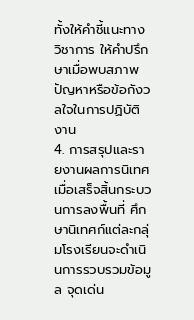ทั้งให้คำชี้แนะทางวิชาการ ให้คำปรึกษาเมื่อพบสภาพปัญหาหรือข้อกังวลใจในการปฏิบัติงาน
4. การสรุปและรายงานผลการนิเทศ เมื่อเสร็จสิ้นกระบวนการลงพื้นที่ ศึกษานิเทศก์แต่ละกลุ่มโรงเรียนจะดำเนินการรวบรวมข้อมูล จุดเด่น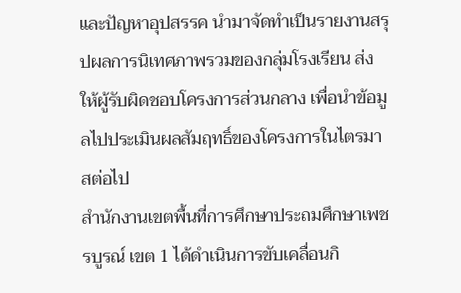และปัญหาอุปสรรค นำมาจัดทำเป็นรายงานสรุปผลการนิเทศภาพรวมของกลุ่มโรงเรียน ส่งให้ผู้รับผิดชอบโครงการส่วนกลาง เพื่อนำข้อมูลไปประเมินผลสัมฤทธิ์ของโครงการในไตรมาสต่อไป
สำนักงานเขตพื้นที่การศึกษาประถมศึกษาเพชรบูรณ์ เขต 1 ได้ดำเนินการขับเคลื่อนกิ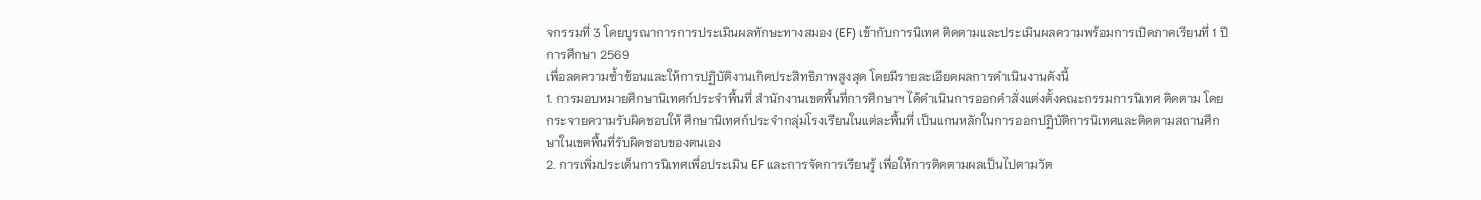จกรรมที่ 3 โดยบูรณาการการประเมินผลทักษะทางสมอง (EF) เข้ากับการนิเทศ ติดตามและประเมินผลความพร้อมการเปิดภาคเรียนที่ 1 ปีการศึกษา 2569
เพื่อลดความซ้ำซ้อนและให้การปฏิบัติงานเกิดประสิทธิภาพสูงสุด โดยมีรายละเอียดผลการดำเนินงานดังนี้
1. การมอบหมายศึกษานิเทศก์ประจำพื้นที่ สำนักงานเขตพื้นที่การศึกษาฯ ได้ดำเนินการออกคำสั่งแต่งตั้งคณะกรรมการนิเทศ ติดตาม โดยกระจายความรับผิดชอบให้ ศึกษานิเทศก์ประจำกลุ่มโรงเรียนในแต่ละพื้นที่ เป็นแกนหลักในการออกปฏิบัติการนิเทศและติดตามสถานศึกษาในเขตพื้นที่รับผิดชอบของตนเอง
2. การเพิ่มประเด็นการนิเทศเพื่อประเมิน EF และการจัดการเรียนรู้ เพื่อให้การติดตามผลเป็นไปตามวัต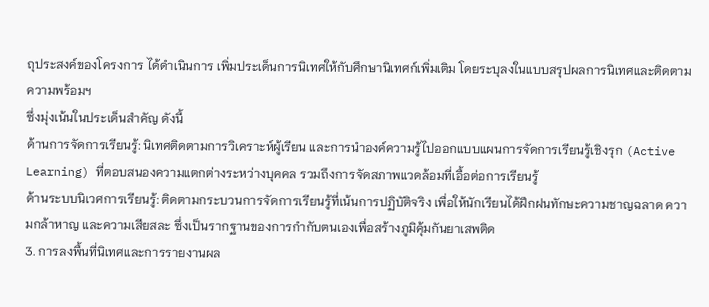ถุประสงค์ของโครงการ ได้ดำเนินการ เพิ่มประเด็นการนิเทศให้กับศึกษานิเทศก์เพิ่มเติม โดยระบุลงในแบบสรุปผลการนิเทศและติดตามความพร้อมฯ
ซึ่งมุ่งเน้นในประเด็นสำคัญ ดังนี้
ด้านการจัดการเรียนรู้: นิเทศติดตามการวิเคราะห์ผู้เรียน และการนำองค์ความรู้ไปออกแบบแผนการจัดการเรียนรู้เชิงรุก (Active Learning) ที่ตอบสนองความแตกต่างระหว่างบุคคล รวมถึงการจัดสภาพแวดล้อมที่เอื้อต่อการเรียนรู้
ด้านระบบนิเวศการเรียนรู้: ติดตามกระบวนการจัดการเรียนรู้ที่เน้นการปฏิบัติจริง เพื่อให้นักเรียนได้ฝึกฝนทักษะความชาญฉลาด ความกล้าหาญ และความเสียสละ ซึ่งเป็นรากฐานของการกำกับตนเองเพื่อสร้างภูมิคุ้มกันยาเสพติด
3. การลงพื้นที่นิเทศและการรายงานผล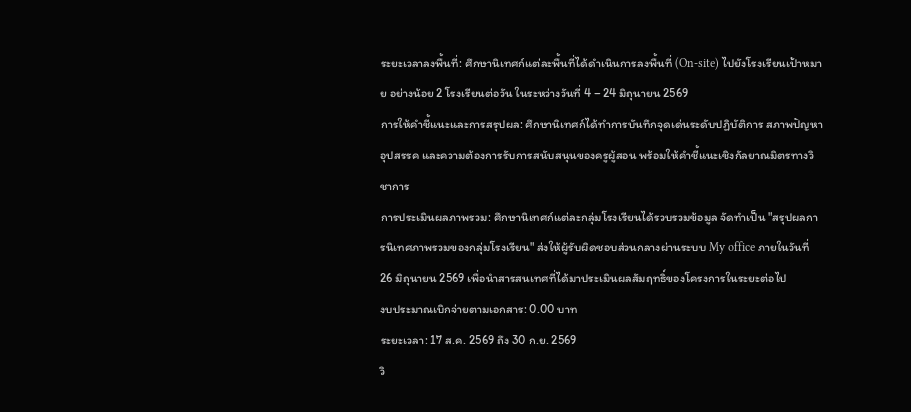ระยะเวลาลงพื้นที่: ศึกษานิเทศก์แต่ละพื้นที่ได้ดำเนินการลงพื้นที่ (On-site) ไปยังโรงเรียนเป้าหมาย อย่างน้อย 2 โรงเรียนต่อวัน ในระหว่างวันที่ 4 – 24 มิถุนายน 2569
การให้คำชี้แนะและการสรุปผล: ศึกษานิเทศก์ได้ทำการบันทึกจุดเด่นระดับปฏิบัติการ สภาพปัญหา อุปสรรค และความต้องการรับการสนับสนุนของครูผู้สอน พร้อมให้คำชี้แนะเชิงกัลยาณมิตรทางวิชาการ
การประเมินผลภาพรวม: ศึกษานิเทศก์แต่ละกลุ่มโรงเรียนได้รวบรวมข้อมูล จัดทำเป็น "สรุปผลการนิเทศภาพรวมของกลุ่มโรงเรียน" ส่งให้ผู้รับผิดชอบส่วนกลางผ่านระบบ My office ภายในวันที่ 26 มิถุนายน 2569 เพื่อนำสารสนเทศที่ได้มาประเมินผลสัมฤทธิ์ของโครงการในระยะต่อไป
งบประมาณเบิกจ่ายตามเอกสาร: 0.00 บาท
ระยะเวลา: 17 ส.ค. 2569 ถึง 30 ก.ย. 2569
วิ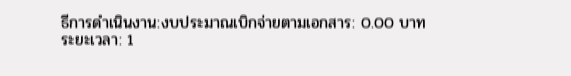ธีการดำเนินงาน:งบประมาณเบิกจ่ายตามเอกสาร: 0.00 บาท
ระยะเวลา: 1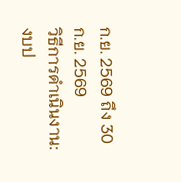ก.ย. 2569 ถึง 30 ก.ย. 2569
วิธีการดำเนินงาน:งบป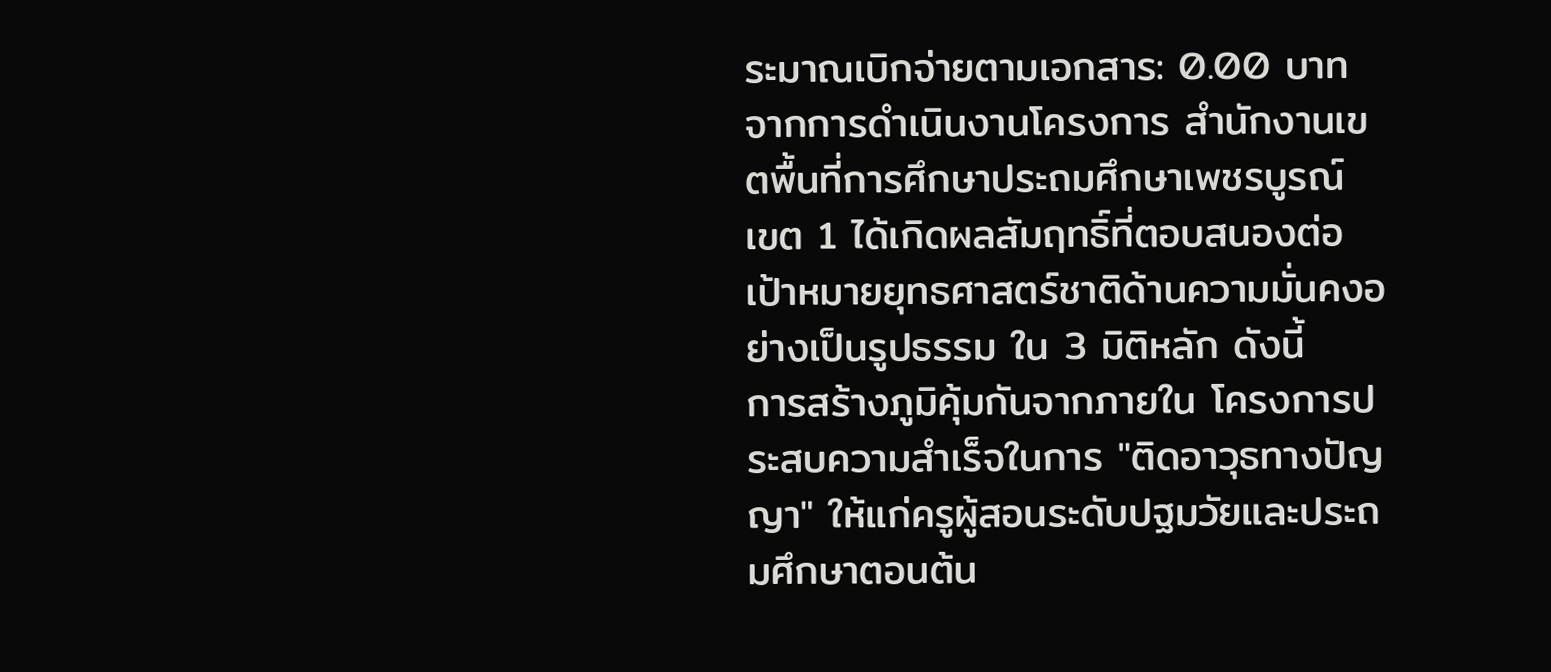ระมาณเบิกจ่ายตามเอกสาร: 0.00 บาท
จากการดำเนินงานโครงการ สำนักงานเขตพื้นที่การศึกษาประถมศึกษาเพชรบูรณ์ เขต 1 ได้เกิดผลสัมฤทธิ์ที่ตอบสนองต่อเป้าหมายยุทธศาสตร์ชาติด้านความมั่นคงอย่างเป็นรูปธรรม ใน 3 มิติหลัก ดังนี้
การสร้างภูมิคุ้มกันจากภายใน โครงการประสบความสำเร็จในการ "ติดอาวุธทางปัญญา" ให้แก่ครูผู้สอนระดับปฐมวัยและประถมศึกษาตอนต้น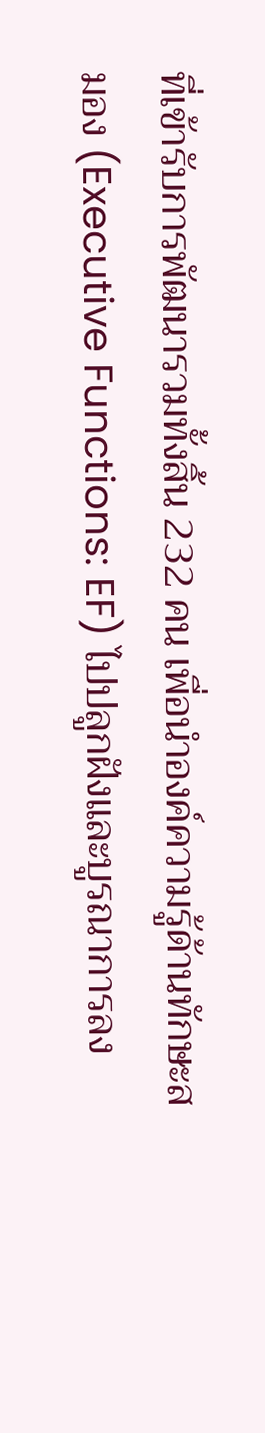ที่เข้ารับการพัฒนารวมทั้งสิ้น 232 คน เพื่อนำองค์ความรู้ด้านทักษะสมอง (Executive Functions: EF) ไปปลูกฝังและบูรณาการลง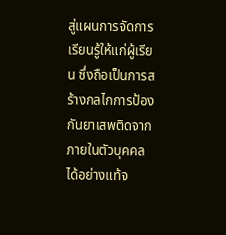สู่แผนการจัดการเรียนรู้ให้แก่ผู้เรียน ซึ่งถือเป็นการสร้างกลไกการป้องกันยาเสพติดจากภายในตัวบุคคลได้อย่างแท้จ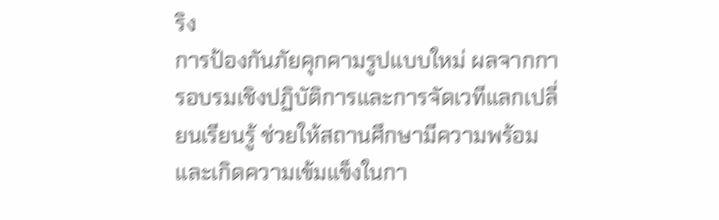ริง
การป้องกันภัยคุกคามรูปแบบใหม่ ผลจากการอบรมเชิงปฏิบัติการและการจัดเวทีแลกเปลี่ยนเรียนรู้ ช่วยให้สถานศึกษามีความพร้อมและเกิดความเข้มแข็งในกา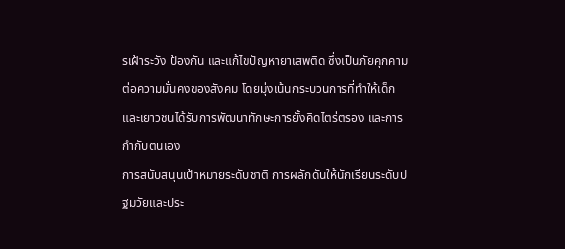รเฝ้าระวัง ป้องกัน และแก้ไขปัญหายาเสพติด ซึ่งเป็นภัยคุกคามต่อความมั่นคงของสังคม โดยมุ่งเน้นกระบวนการที่ทำให้เด็กและเยาวชนได้รับการพัฒนาทักษะการยั้งคิดไตร่ตรอง และการกำกับตนเอง
การสนับสนุนเป้าหมายระดับชาติ การผลักดันให้นักเรียนระดับปฐมวัยและประ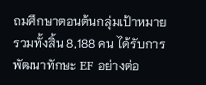ถมศึกษาตอนต้นกลุ่มเป้าหมาย รวมทั้งสิ้น 8,188 คน ได้รับการพัฒนาทักษะ EF อย่างต่อ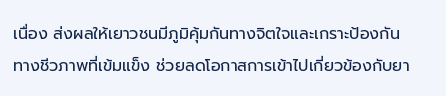เนื่อง ส่งผลให้เยาวชนมีภูมิคุ้มกันทางจิตใจและเกราะป้องกันทางชีวภาพที่เข้มแข็ง ช่วยลดโอกาสการเข้าไปเกี่ยวข้องกับยา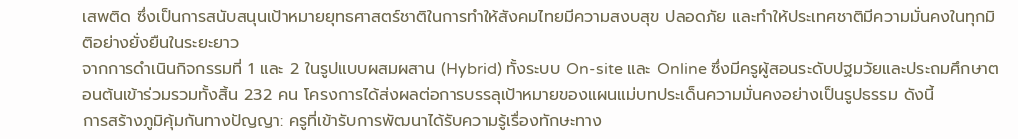เสพติด ซึ่งเป็นการสนับสนุนเป้าหมายยุทธศาสตร์ชาติในการทำให้สังคมไทยมีความสงบสุข ปลอดภัย และทำให้ประเทศชาติมีความมั่นคงในทุกมิติอย่างยั่งยืนในระยะยาว
จากการดำเนินกิจกรรมที่ 1 และ 2 ในรูปแบบผสมผสาน (Hybrid) ทั้งระบบ On-site และ Online ซึ่งมีครูผู้สอนระดับปฐมวัยและประถมศึกษาตอนต้นเข้าร่วมรวมทั้งสิ้น 232 คน โครงการได้ส่งผลต่อการบรรลุเป้าหมายของแผนแม่บทประเด็นความมั่นคงอย่างเป็นรูปธรรม ดังนี้
การสร้างภูมิคุ้มกันทางปัญญา: ครูที่เข้ารับการพัฒนาได้รับความรู้เรื่องทักษะทาง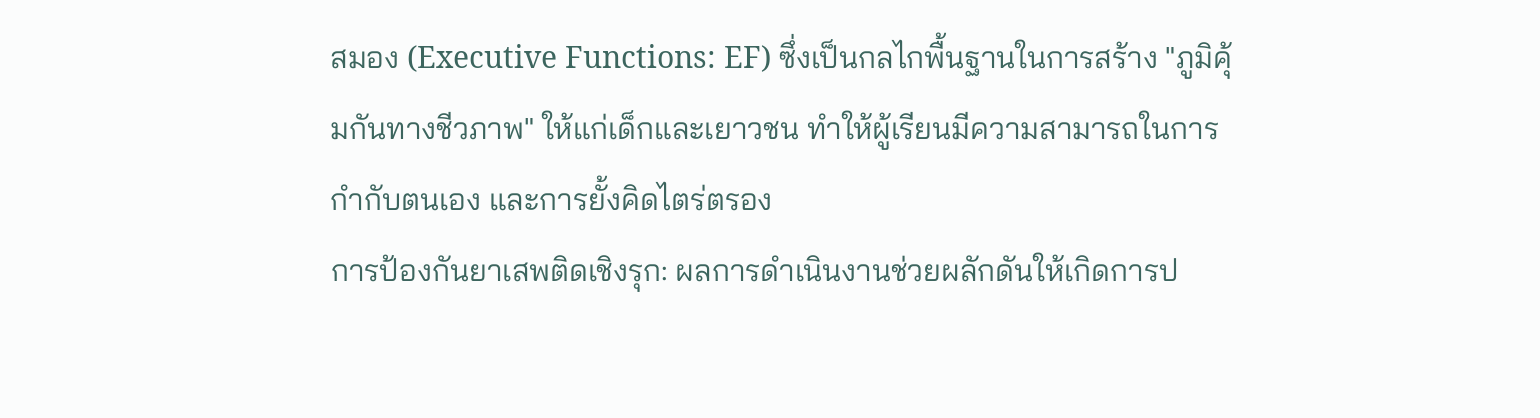สมอง (Executive Functions: EF) ซึ่งเป็นกลไกพื้นฐานในการสร้าง "ภูมิคุ้มกันทางชีวภาพ" ให้แก่เด็กและเยาวชน ทำให้ผู้เรียนมีความสามารถในการกำกับตนเอง และการยั้งคิดไตร่ตรอง
การป้องกันยาเสพติดเชิงรุก: ผลการดำเนินงานช่วยผลักดันให้เกิดการป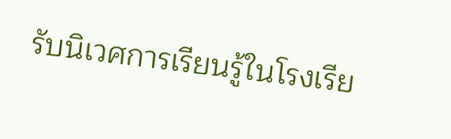รับนิเวศการเรียนรู้ในโรงเรีย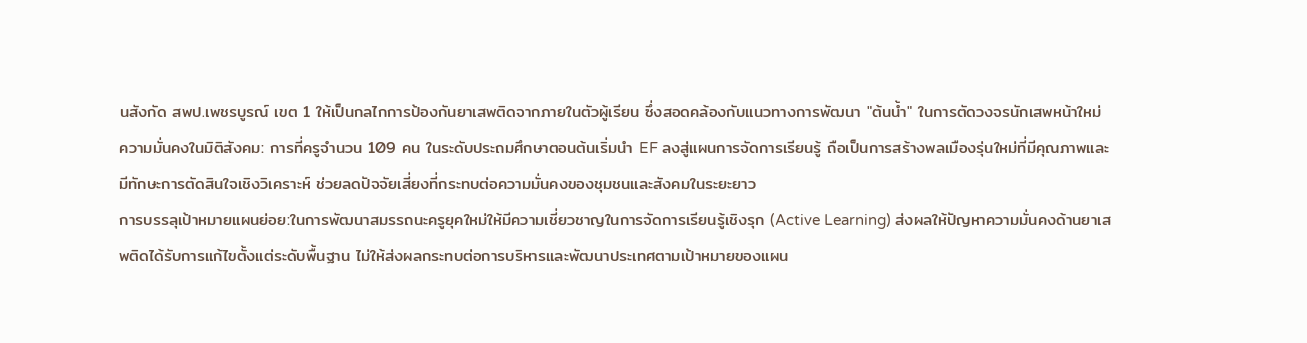นสังกัด สพป.เพชรบูรณ์ เขต 1 ให้เป็นกลไกการป้องกันยาเสพติดจากภายในตัวผู้เรียน ซึ่งสอดคล้องกับแนวทางการพัฒนา "ต้นน้ำ" ในการตัดวงจรนักเสพหน้าใหม่
ความมั่นคงในมิติสังคม: การที่ครูจำนวน 109 คน ในระดับประถมศึกษาตอนต้นเริ่มนำ EF ลงสู่แผนการจัดการเรียนรู้ ถือเป็นการสร้างพลเมืองรุ่นใหม่ที่มีคุณภาพและมีทักษะการตัดสินใจเชิงวิเคราะห์ ช่วยลดปัจจัยเสี่ยงที่กระทบต่อความมั่นคงของชุมชนและสังคมในระยะยาว
การบรรลุเป้าหมายแผนย่อย:ในการพัฒนาสมรรถนะครูยุคใหม่ให้มีความเชี่ยวชาญในการจัดการเรียนรู้เชิงรุก (Active Learning) ส่งผลให้ปัญหาความมั่นคงด้านยาเสพติดได้รับการแก้ไขตั้งแต่ระดับพื้นฐาน ไม่ให้ส่งผลกระทบต่อการบริหารและพัฒนาประเทศตามเป้าหมายของแผน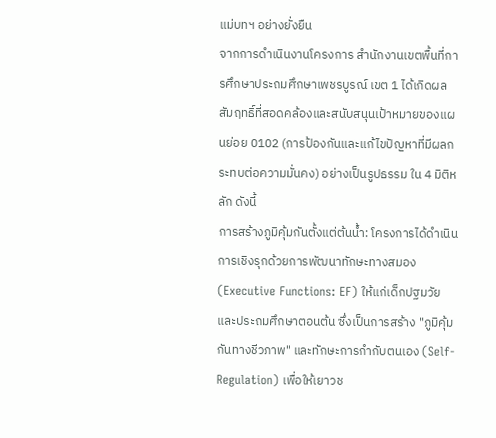แม่บทฯ อย่างยั่งยืน
จากการดำเนินงานโครงการ สำนักงานเขตพื้นที่การศึกษาประถมศึกษาเพชรบูรณ์ เขต 1 ได้เกิดผลสัมฤทธิ์ที่สอดคล้องและสนับสนุนเป้าหมายของแผนย่อย 0102 (การป้องกันและแก้ไขปัญหาที่มีผลกระทบต่อความมั่นคง) อย่างเป็นรูปธรรม ใน 4 มิติหลัก ดังนี้
การสร้างภูมิคุ้มกันตั้งแต่ต้นน้ำ: โครงการได้ดำเนินการเชิงรุกด้วยการพัฒนาทักษะทางสมอง (Executive Functions: EF) ให้แก่เด็กปฐมวัยและประถมศึกษาตอนต้น ซึ่งเป็นการสร้าง "ภูมิคุ้มกันทางชีวภาพ" และทักษะการกำกับตนเอง (Self-Regulation) เพื่อให้เยาวช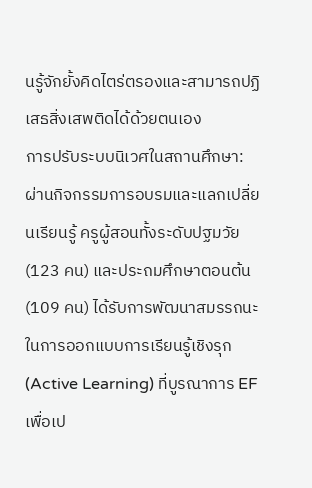นรู้จักยั้งคิดไตร่ตรองและสามารถปฏิเสธสิ่งเสพติดได้ด้วยตนเอง
การปรับระบบนิเวศในสถานศึกษา: ผ่านกิจกรรมการอบรมและแลกเปลี่ยนเรียนรู้ ครูผู้สอนทั้งระดับปฐมวัย (123 คน) และประถมศึกษาตอนต้น (109 คน) ได้รับการพัฒนาสมรรถนะในการออกแบบการเรียนรู้เชิงรุก (Active Learning) ที่บูรณาการ EF เพื่อเป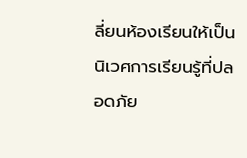ลี่ยนห้องเรียนให้เป็นนิเวศการเรียนรู้ที่ปลอดภัย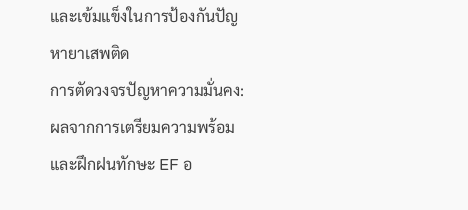และเข้มแข็งในการป้องกันปัญหายาเสพติด
การตัดวงจรปัญหาความมั่นคง: ผลจากการเตรียมความพร้อมและฝึกฝนทักษะ EF อ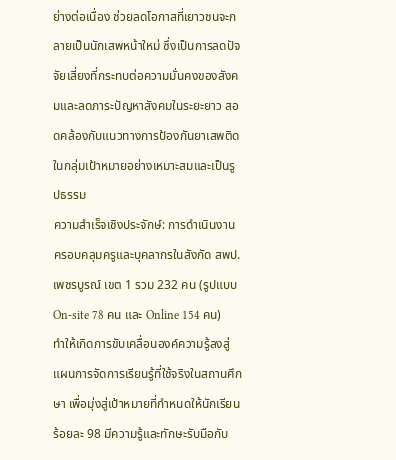ย่างต่อเนื่อง ช่วยลดโอกาสที่เยาวชนจะกลายเป็นนักเสพหน้าใหม่ ซึ่งเป็นการลดปัจจัยเสี่ยงที่กระทบต่อความมั่นคงของสังคมและลดภาระปัญหาสังคมในระยะยาว สอดคล้องกับแนวทางการป้องกันยาเสพติดในกลุ่มเป้าหมายอย่างเหมาะสมและเป็นรูปธรรม
ความสำเร็จเชิงประจักษ์: การดำเนินงานครอบคลุมครูและบุคลากรในสังกัด สพป.เพชรบูรณ์ เขต 1 รวม 232 คน (รูปแบบ On-site 78 คน และ Online 154 คน) ทำให้เกิดการขับเคลื่อนองค์ความรู้ลงสู่แผนการจัดการเรียนรู้ที่ใช้จริงในสถานศึกษา เพื่อมุ่งสู่เป้าหมายที่กำหนดให้นักเรียนร้อยละ 98 มีความรู้และทักษะรับมือกับ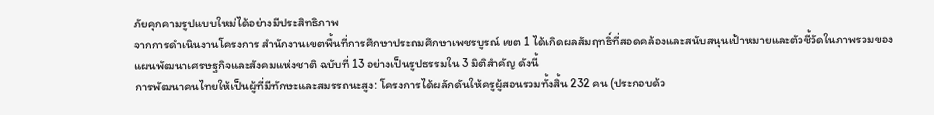ภัยคุกคามรูปแบบใหม่ได้อย่างมีประสิทธิภาพ
จากการดำเนินงานโครงการ สำนักงานเขตพื้นที่การศึกษาประถมศึกษาเพชรบูรณ์ เขต 1 ได้เกิดผลสัมฤทธิ์ที่สอดคล้องและสนับสนุนเป้าหมายและตัวชี้วัดในภาพรวมของแผนพัฒนาเศรษฐกิจและสังคมแห่งชาติ ฉบับที่ 13 อย่างเป็นรูปธรรมใน 3 มิติสำคัญ ดังนี้
การพัฒนาคนไทยให้เป็นผู้ที่มีทักษะและสมรรถนะสูง: โครงการได้ผลักดันให้ครูผู้สอนรวมทั้งสิ้น 232 คน (ประกอบด้ว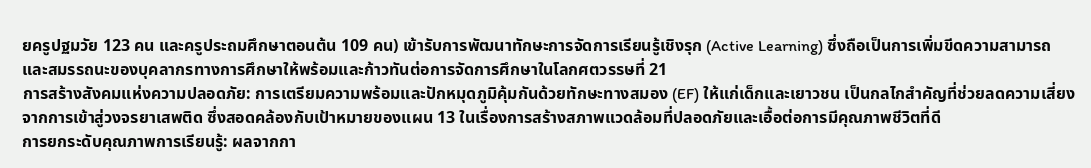ยครูปฐมวัย 123 คน และครูประถมศึกษาตอนต้น 109 คน) เข้ารับการพัฒนาทักษะการจัดการเรียนรู้เชิงรุก (Active Learning) ซึ่งถือเป็นการเพิ่มขีดความสามารถและสมรรถนะของบุคลากรทางการศึกษาให้พร้อมและก้าวทันต่อการจัดการศึกษาในโลกศตวรรษที่ 21
การสร้างสังคมแห่งความปลอดภัย: การเตรียมความพร้อมและปักหมุดภูมิคุ้มกันด้วยทักษะทางสมอง (EF) ให้แก่เด็กและเยาวชน เป็นกลไกสำคัญที่ช่วยลดความเสี่ยงจากการเข้าสู่วงจรยาเสพติด ซึ่งสอดคล้องกับเป้าหมายของแผน 13 ในเรื่องการสร้างสภาพแวดล้อมที่ปลอดภัยและเอื้อต่อการมีคุณภาพชีวิตที่ดี
การยกระดับคุณภาพการเรียนรู้: ผลจากกา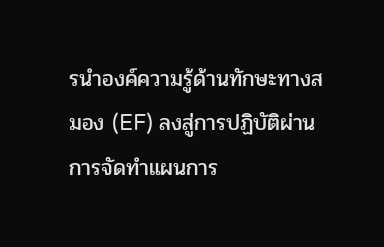รนำองค์ความรู้ด้านทักษะทางสมอง (EF) ลงสู่การปฏิบัติผ่านการจัดทำแผนการ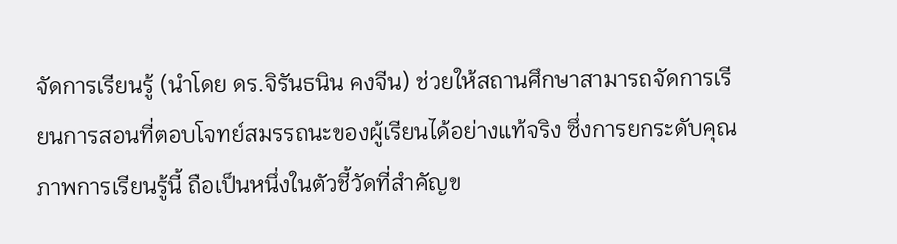จัดการเรียนรู้ (นำโดย ดร.จิรันธนิน คงจีน) ช่วยให้สถานศึกษาสามารถจัดการเรียนการสอนที่ตอบโจทย์สมรรถนะของผู้เรียนได้อย่างแท้จริง ซึ่งการยกระดับคุณภาพการเรียนรู้นี้ ถือเป็นหนึ่งในตัวชี้วัดที่สำคัญข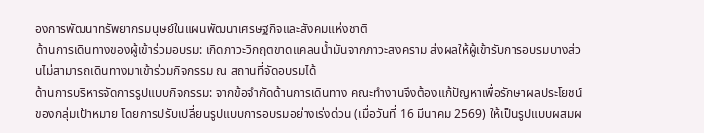องการพัฒนาทรัพยากรมนุษย์ในแผนพัฒนาเศรษฐกิจและสังคมแห่งชาติ
ด้านการเดินทางของผู้เข้าร่วมอบรม: เกิดภาวะวิกฤตขาดแคลนน้ำมันจากภาวะสงคราม ส่งผลให้ผู้เข้ารับการอบรมบางส่วนไม่สามารถเดินทางมาเข้าร่วมกิจกรรม ณ สถานที่จัดอบรมได้
ด้านการบริหารจัดการรูปแบบกิจกรรม: จากข้อจำกัดด้านการเดินทาง คณะทำงานจึงต้องแก้ปัญหาเพื่อรักษาผลประโยชน์ของกลุ่มเป้าหมาย โดยการปรับเปลี่ยนรูปแบบการอบรมอย่างเร่งด่วน (เมื่อวันที่ 16 มีนาคม 2569) ให้เป็นรูปแบบผสมผ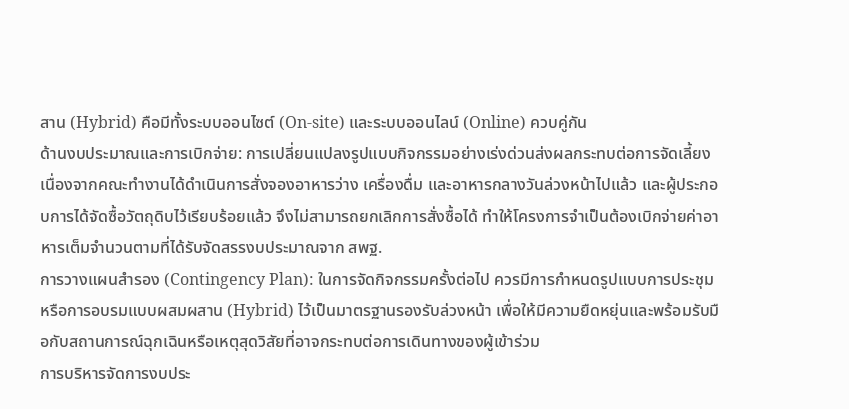สาน (Hybrid) คือมีทั้งระบบออนไซต์ (On-site) และระบบออนไลน์ (Online) ควบคู่กัน
ด้านงบประมาณและการเบิกจ่าย: การเปลี่ยนแปลงรูปแบบกิจกรรมอย่างเร่งด่วนส่งผลกระทบต่อการจัดเลี้ยง เนื่องจากคณะทำงานได้ดำเนินการสั่งจองอาหารว่าง เครื่องดื่ม และอาหารกลางวันล่วงหน้าไปแล้ว และผู้ประกอบการได้จัดซื้อวัตถุดิบไว้เรียบร้อยแล้ว จึงไม่สามารถยกเลิกการสั่งซื้อได้ ทำให้โครงการจำเป็นต้องเบิกจ่ายค่าอาหารเต็มจำนวนตามที่ได้รับจัดสรรงบประมาณจาก สพฐ.
การวางแผนสำรอง (Contingency Plan): ในการจัดกิจกรรมครั้งต่อไป ควรมีการกำหนดรูปแบบการประชุมหรือการอบรมแบบผสมผสาน (Hybrid) ไว้เป็นมาตรฐานรองรับล่วงหน้า เพื่อให้มีความยืดหยุ่นและพร้อมรับมือกับสถานการณ์ฉุกเฉินหรือเหตุสุดวิสัยที่อาจกระทบต่อการเดินทางของผู้เข้าร่วม
การบริหารจัดการงบประ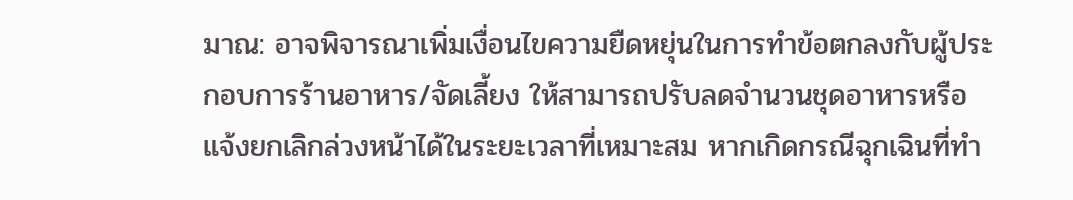มาณ: อาจพิจารณาเพิ่มเงื่อนไขความยืดหยุ่นในการทำข้อตกลงกับผู้ประกอบการร้านอาหาร/จัดเลี้ยง ให้สามารถปรับลดจำนวนชุดอาหารหรือแจ้งยกเลิกล่วงหน้าได้ในระยะเวลาที่เหมาะสม หากเกิดกรณีฉุกเฉินที่ทำ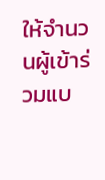ให้จำนวนผู้เข้าร่วมแบ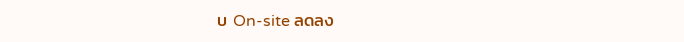บ On-site ลดลง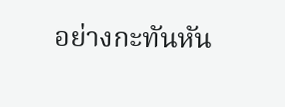อย่างกะทันหัน